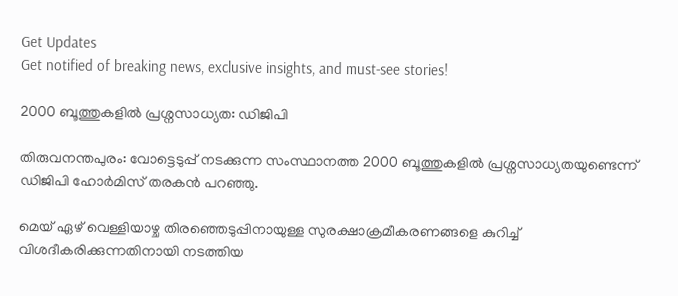Get Updates
Get notified of breaking news, exclusive insights, and must-see stories!

2000 ബൂത്തുകളില്‍ പ്രശ്നസാധ്യത: ഡിജിപി

തിരുവനന്തപുരം: വോട്ടെടുപ്പ് നടക്കുന്ന സംസ്ഥാനത്ത 2000 ബൂത്തുകളില്‍ പ്രശ്നസാധ്യതയുണ്ടെന്ന് ഡിജിപി ഹോര്‍മിസ് തരകന്‍ പറഞ്ഞു.

മെയ് ഏഴ് വെള്ളിയാഴ്ച തിരഞ്ഞെടുപ്പിനായുള്ള സുരക്ഷാക്രമീകരണങ്ങളെ കുറിച്ച് വിശദീകരിക്കുന്നതിനായി നടത്തിയ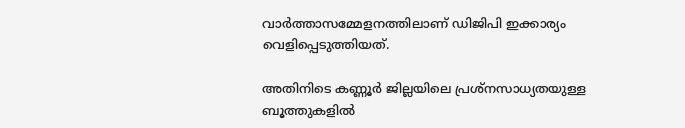വാര്‍ത്താസമ്മേളനത്തിലാണ് ഡിജിപി ഇക്കാര്യം വെളിപ്പെടുത്തിയത്.

അതിനിടെ കണ്ണൂര്‍ ജില്ലയിലെ പ്രശ്നസാധ്യതയുള്ള ബൂത്തുകളില്‍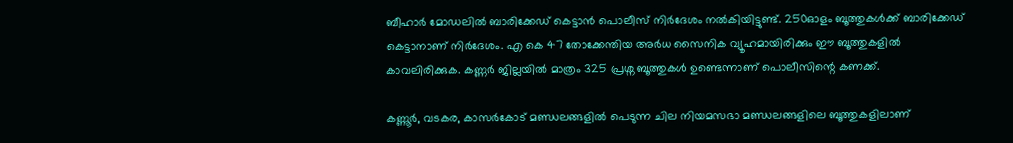ബീഹാര്‍ മോഡലില്‍ ബാരിക്കേഡ് കെട്ടാന്‍ പൊലീസ് നിര്‍ദേശം നല്‍കിയിട്ടുണ്ട്. 250ഓളം ബൂത്തുകള്‍ക്ക് ബാരിക്കേഡ് കെട്ടാനാണ് നിര്‍ദേശം. എ കെ 47 തോക്കേന്തിയ അര്‍ധ സൈനിക വ്യൂഹമായിരിക്കും ഈ ബൂത്തുകളില്‍ കാവലിരിക്കുക. കണ്ണര്‍ ജില്ലയില്‍ മാത്രം 325 പ്രശ്ന ബൂത്തുകള്‍ ഉണ്ടെന്നാണ് പൊലീസിന്റെ കണക്ക്.

കണ്ണൂര്‍, വടകര, കാസര്‍കോട് മണ്ഡലങ്ങളില്‍ പെടുന്ന ചില നിയമസഭാ മണ്ഡലങ്ങളിലെ ബൂത്തുകളിലാണ്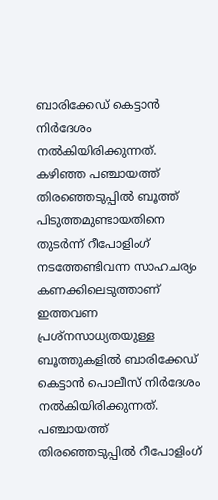ബാരിക്കേഡ് കെട്ടാന്‍ നിര്‍ദേശം നല്‍കിയിരിക്കുന്നത്. കഴിഞ്ഞ പഞ്ചായത്ത് തിരഞ്ഞെടുപ്പില്‍ ബൂത്ത് പിടുത്തമുണ്ടായതിനെ തുടര്‍ന്ന് റീപോളിംഗ് നടത്തേണ്ടിവന്ന സാഹചര്യം കണക്കിലെടുത്താണ് ഇത്തവണ പ്രശ്നസാധ്യതയുള്ള ബൂത്തുകളില്‍ ബാരിക്കേഡ് കെട്ടാന്‍ പൊലീസ് നിര്‍ദേശം നല്‍കിയിരിക്കുന്നത്. പഞ്ചായത്ത് തിരഞ്ഞെടുപ്പില്‍ റീപോളിംഗ്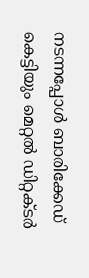നടന്നപ്പോള്‍ ബാരിക്കേഡ് കെട്ടിയും മെറ്റല്‍ ഡിറ്റക്ടര്‍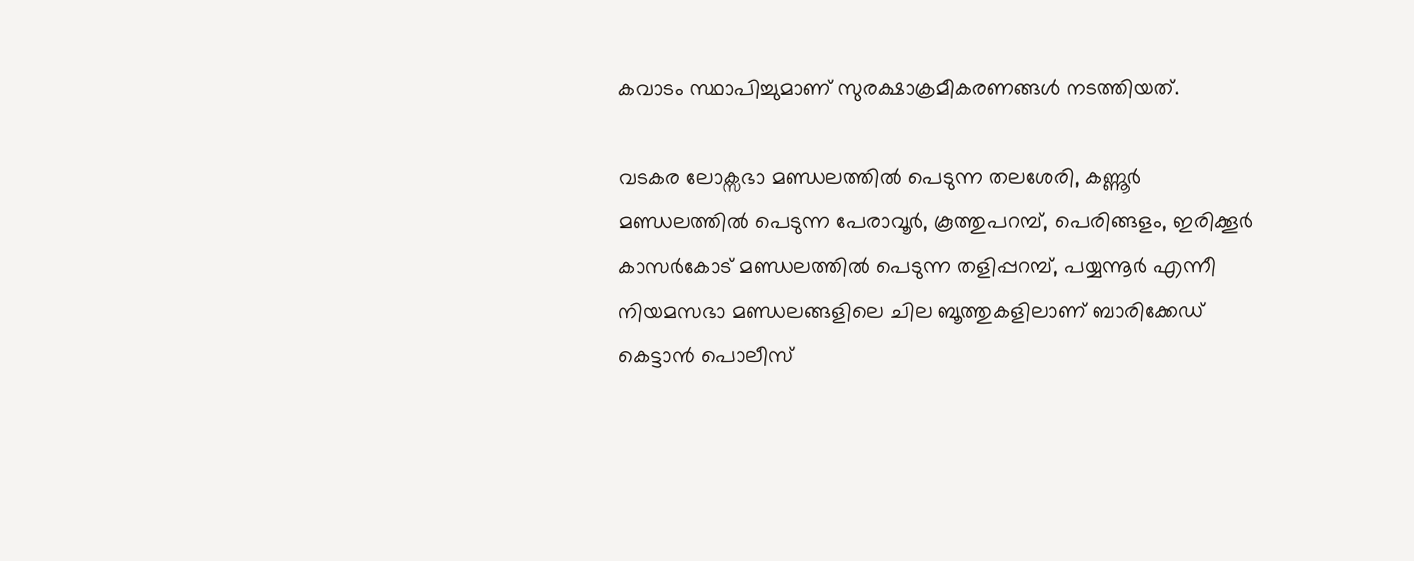കവാടം സ്ഥാപിച്ചുമാണ് സുരക്ഷാക്രമീകരണങ്ങള്‍ നടത്തിയത്.

വടകര ലോക്സഭാ മണ്ഡലത്തില്‍ പെടുന്ന തലശേരി, കണ്ണൂര്‍ മണ്ഡലത്തില്‍ പെടുന്ന പേരാവൂര്‍, കൂത്തുപറമ്പ്, പെരിങ്ങളം, ഇരിക്കൂര്‍ കാസര്‍കോട് മണ്ഡലത്തില്‍ പെടുന്ന തളിപ്പറമ്പ്, പയ്യന്നൂര്‍ എന്നീ നിയമസഭാ മണ്ഡലങ്ങളിലെ ചില ബൂത്തുകളിലാണ് ബാരിക്കേഡ് കെട്ടാന്‍ പൊലീസ്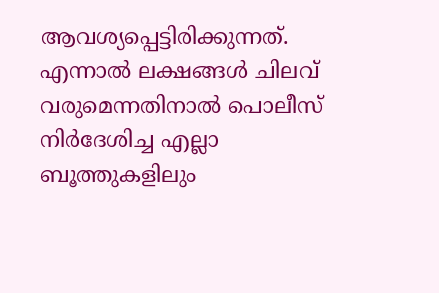ആവശ്യപ്പെട്ടിരിക്കുന്നത്. എന്നാല്‍ ലക്ഷങ്ങള്‍ ചിലവ് വരുമെന്നതിനാല്‍ പൊലീസ് നിര്‍ദേശിച്ച എല്ലാ ബൂത്തുകളിലും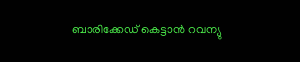ബാരിക്കേഡ് കെട്ടാന്‍ റവന്യു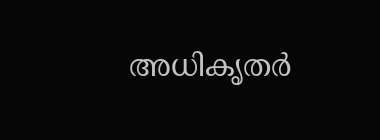അധികൃതര്‍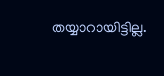തയ്യാറായിട്ടില്ല.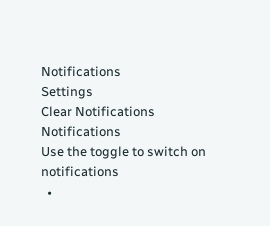Notifications
Settings
Clear Notifications
Notifications
Use the toggle to switch on notifications
  •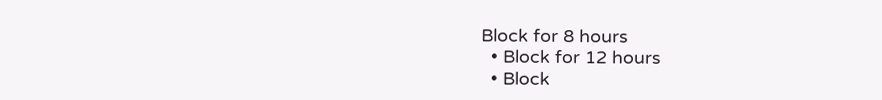Block for 8 hours
  • Block for 12 hours
  • Block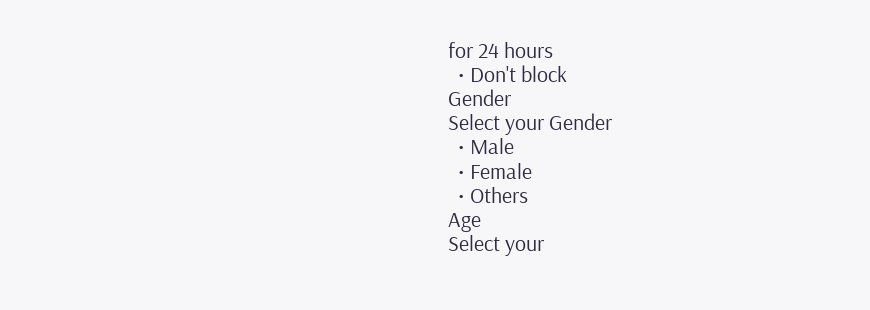for 24 hours
  • Don't block
Gender
Select your Gender
  • Male
  • Female
  • Others
Age
Select your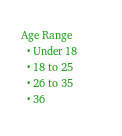Age Range
  • Under 18
  • 18 to 25
  • 26 to 35
  • 36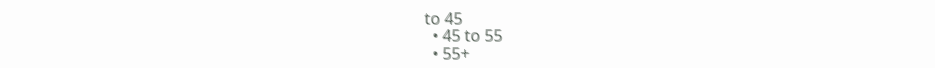to 45
  • 45 to 55
  • 55+